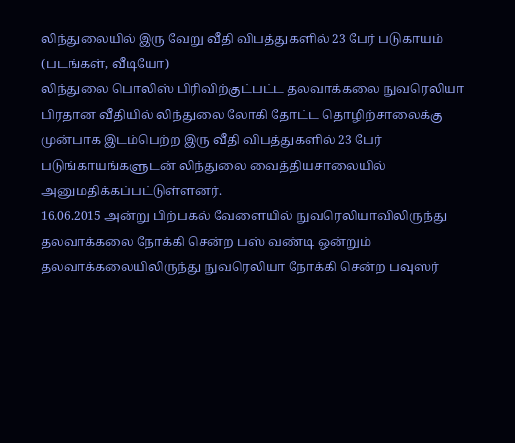லிந்துலையில் இரு வேறு வீதி விபத்துகளில் 23 பேர் படுகாயம் (படங்கள், வீடியோ)
லிந்துலை பொலிஸ் பிரிவிற்குட்பட்ட தலவாக்கலை நுவரெலியா பிரதான வீதியில் லிந்துலை லோகி தோட்ட தொழிற்சாலைக்கு முன்பாக இடம்பெற்ற இரு வீதி விபத்துகளில் 23 பேர் படுங்காயங்களுடன் லிந்துலை வைத்தியசாலையில் அனுமதிக்கப்பட்டுள்ளனர்.
16.06.2015 அன்று பிற்பகல் வேளையில் நுவரெலியாவிலிருந்து தலவாக்கலை நோக்கி சென்ற பஸ் வண்டி ஒன்றும் தலவாக்கலையிலிருந்து நுவரெலியா நோக்கி சென்ற பவுஸர்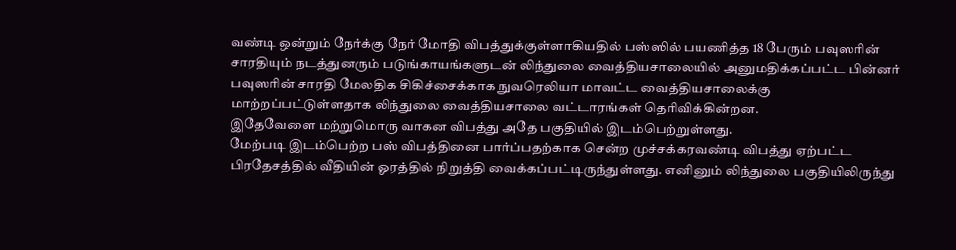வண்டி ஒன்றும் நேர்க்கு நேர் மோதி விபத்துக்குள்ளாகியதில் பஸ்ஸில் பயணித்த 18 பேரும் பவுஸரின் சாரதியும் நடத்துனரும் படுங்காயங்களுடன் லிந்துலை வைத்தியசாலையில் அனுமதிக்கப்பட்ட பின்னர் பவுஸரின் சாரதி மேலதிக சிகிச்சைக்காக நுவரெலியா மாவட்ட வைத்தியசாலைக்கு மாற்றப்பட்டுள்ளதாக லிந்துலை வைத்தியசாலை வட்டாரங்கள் தெரிவிக்கின்றன.
இதேவேளை மற்றுமொரு வாகன விபத்து அதே பகுதியில் இடம்பெற்றுள்ளது.
மேற்படி இடம்பெற்ற பஸ் விபத்தினை பார்ப்பதற்காக சென்ற முச்சக்கரவண்டி விபத்து ஏற்பட்ட பிரதேசத்தில் வீதியின் ஓரத்தில் நிறுத்தி வைக்கப்பட்டிருந்துள்ளது. எனினும் லிந்துலை பகுதியிலிருந்து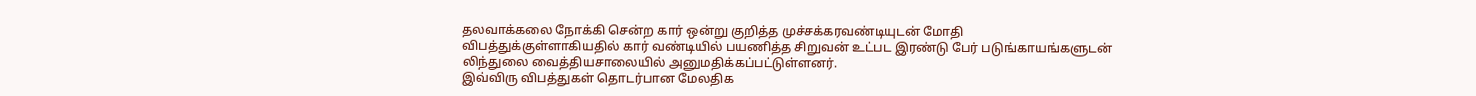தலவாக்கலை நோக்கி சென்ற கார் ஒன்று குறித்த முச்சக்கரவண்டியுடன் மோதி விபத்துக்குள்ளாகியதில் கார் வண்டியில் பயணித்த சிறுவன் உட்பட இரண்டு பேர் படுங்காயங்களுடன் லிந்துலை வைத்தியசாலையில் அனுமதிக்கப்பட்டுள்ளனர்.
இவ்விரு விபத்துகள் தொடர்பான மேலதிக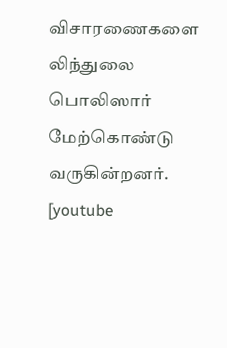விசாரணைகளை லிந்துலை பொலிஸார் மேற்கொண்டு வருகின்றனர்.
[youtube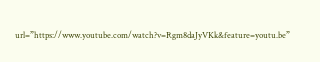url=”https://www.youtube.com/watch?v=Rgm8daJyVKk&feature=youtu.be”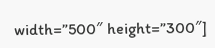width=”500″ height=”300″]